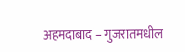अहमदाबाद – गुजरातमधील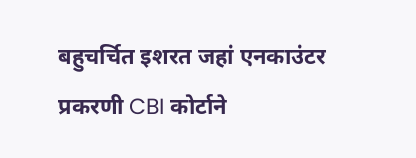बहुचर्चित इशरत जहां एनकाउंटर प्रकरणी CBI कोर्टाने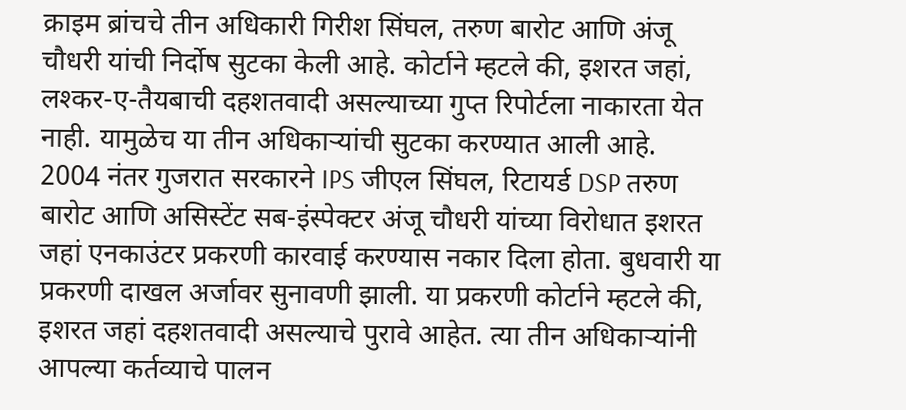क्राइम ब्रांचचे तीन अधिकारी गिरीश सिंघल, तरुण बारोट आणि अंजू चौधरी यांची निर्दोष सुटका केली आहे. कोर्टाने म्हटले की, इशरत जहां, लश्कर-ए-तैयबाची दहशतवादी असल्याच्या गुप्त रिपोर्टला नाकारता येत नाही. यामुळेच या तीन अधिकाऱ्यांची सुटका करण्यात आली आहे.
2004 नंतर गुजरात सरकारने IPS जीएल सिंघल, रिटायर्ड DSP तरुण बारोट आणि असिस्टेंट सब-इंस्पेक्टर अंजू चौधरी यांच्या विरोधात इशरत जहां एनकाउंटर प्रकरणी कारवाई करण्यास नकार दिला होता. बुधवारी या प्रकरणी दाखल अर्जावर सुनावणी झाली. या प्रकरणी कोर्टाने म्हटले की, इशरत जहां दहशतवादी असल्याचे पुरावे आहेत. त्या तीन अधिकाऱ्यांनी आपल्या कर्तव्याचे पालन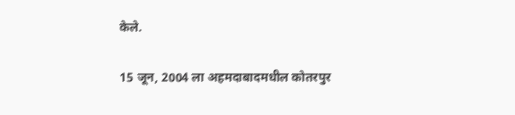केले.

15 जून, 2004 ला अहमदाबादमधील कोतरपुर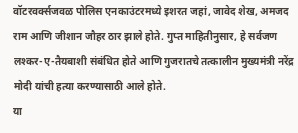वॉटरवर्क्सजवळ पोलिस एनकाउंटरमध्ये इशरत जहां, जावेद शेख, अमजद राम आणि जीशान जौहर ठार झाले होते. गुप्त माहितीनुसार, हे सर्वजण लश्कर-ए-तैयबाशी संबंधित होते आणि गुजरातचे तत्कालीन मुख्यमंत्री नरेंद्र मोदी यांची हत्या करण्यासाठी आले होते.
या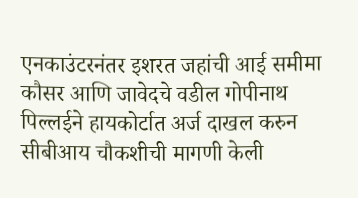एनकाउंटरनंतर इशरत जहांची आई समीमा कौसर आणि जावेदचे वडील गोपीनाथ पिल्लईने हायकोर्टात अर्ज दाखल करुन सीबीआय चौकशीची मागणी केली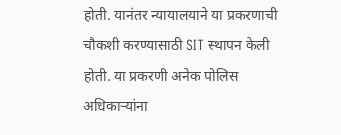होती. यानंतर न्यायालयाने या प्रकरणाची चौकशी करण्यासाठी SIT स्थापन केली होती. या प्रकरणी अनेक पोलिस अधिकाऱ्यांना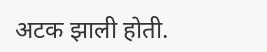अटक झाली होती.